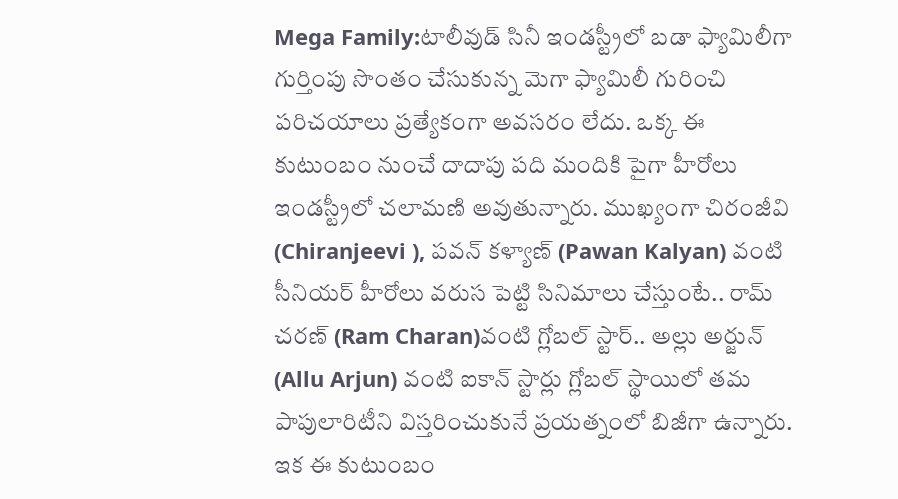Mega Family:టాలీవుడ్ సినీ ఇండస్ట్రీలో బడా ఫ్యామిలీగా గుర్తింపు సొంతం చేసుకున్న మెగా ఫ్యామిలీ గురించి పరిచయాలు ప్రత్యేకంగా అవసరం లేదు. ఒక్క ఈ కుటుంబం నుంచే దాదాపు పది మందికి పైగా హీరోలు ఇండస్ట్రీలో చలామణి అవుతున్నారు. ముఖ్యంగా చిరంజీవి (Chiranjeevi ), పవన్ కళ్యాణ్ (Pawan Kalyan) వంటి సీనియర్ హీరోలు వరుస పెట్టి సినిమాలు చేస్తుంటే.. రామ్ చరణ్ (Ram Charan)వంటి గ్లోబల్ స్టార్.. అల్లు అర్జున్ (Allu Arjun) వంటి ఐకాన్ స్టార్లు గ్లోబల్ స్థాయిలో తమ పాపులారిటీని విస్తరించుకునే ప్రయత్నంలో బిజీగా ఉన్నారు. ఇక ఈ కుటుంబం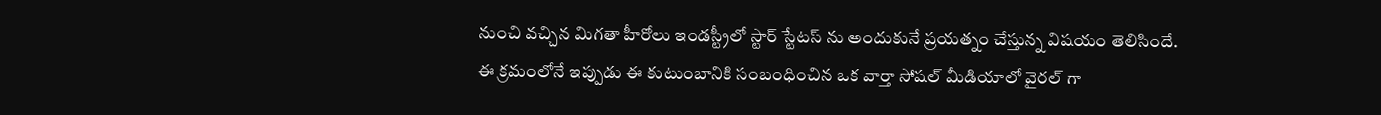నుంచి వచ్చిన మిగతా హీరోలు ఇండస్ట్రీలో స్టార్ స్టేటస్ ను అందుకునే ప్రయత్నం చేస్తున్న విషయం తెలిసిందే.
ఈ క్రమంలోనే ఇప్పుడు ఈ కుటుంబానికి సంబంధించిన ఒక వార్తా సోషల్ మీడియాలో వైరల్ గా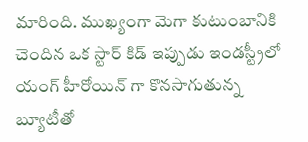మారింది. ముఖ్యంగా మెగా కుటుంబానికి చెందిన ఒక స్టార్ కిడ్ ఇప్పుడు ఇండస్ట్రీలో యంగ్ హీరోయిన్ గా కొనసాగుతున్న బ్యూటీతో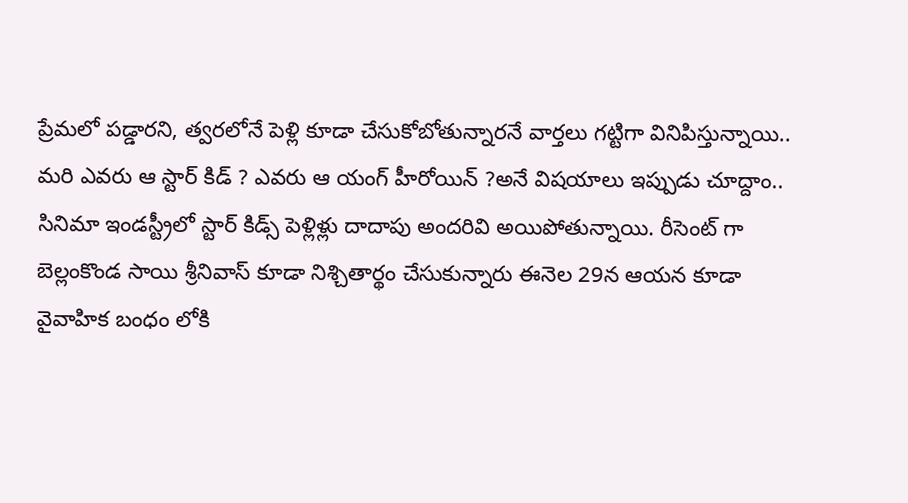ప్రేమలో పడ్డారని, త్వరలోనే పెళ్లి కూడా చేసుకోబోతున్నారనే వార్తలు గట్టిగా వినిపిస్తున్నాయి.. మరి ఎవరు ఆ స్టార్ కిడ్ ? ఎవరు ఆ యంగ్ హీరోయిన్ ?అనే విషయాలు ఇప్పుడు చూద్దాం..
సినిమా ఇండస్ట్రీలో స్టార్ కిడ్స్ పెళ్లిళ్లు దాదాపు అందరివి అయిపోతున్నాయి. రీసెంట్ గా బెల్లంకొండ సాయి శ్రీనివాస్ కూడా నిశ్చితార్థం చేసుకున్నారు ఈనెల 29న ఆయన కూడా వైవాహిక బంధం లోకి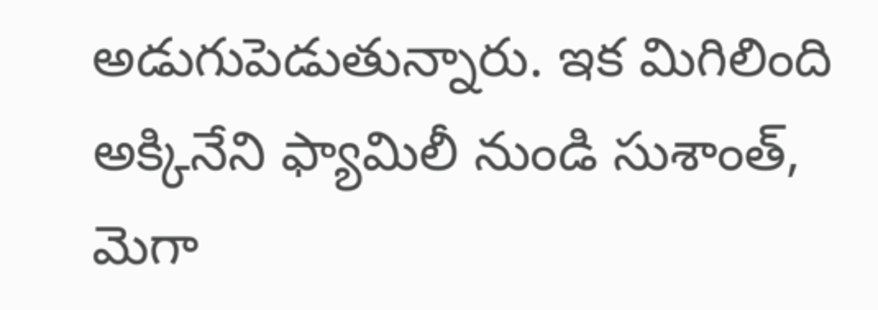అడుగుపెడుతున్నారు. ఇక మిగిలింది అక్కినేని ఫ్యామిలీ నుండి సుశాంత్, మెగా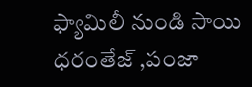ఫ్యామిలీ నుండి సాయి ధరంతేజ్ ,పంజా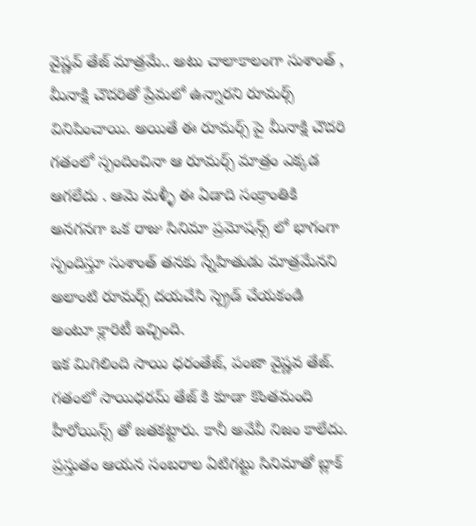వైష్ణవ్ తేజ్ మాత్రమే.. అటు చాలాకాలంగా సుశాంత్ , మీనాక్షి చౌదరితో ప్రేమలో ఉన్నారని రూమర్స్ వినిపించాయి. అయితే ఈ రూమర్స్ పై మీనాక్షి చౌదరి గతంలో స్పందించినా ఆ రూమర్స్ మాత్రం ఎక్కడ ఆగలేదు . ఆమె మళ్ళీ ఈ ఏడాది సంక్రాంతికి అనగనగా ఒక రాజు సినిమా ప్రమోషన్స్ లో భాగంగా స్పందిస్తూ సుశాంత్ తనకు స్నేహితుడు మాత్రమేనని అలాంటి రూమర్స్ దయచేసి స్ప్రెడ్ చేయకండి అంటూ క్లారిటీ ఇచ్చింది.
ఇక మిగిలింది సాయి ధరంతేజ్, పంజా వైష్ణవ తేజ్. గతంలో సాయిధరమ్ తేజ్ కి కూడా కొంతమంది హీరోయిన్స్ తో జతకట్టారు. కానీ అవేవీ నిజం కాలేదు. ప్రస్తుతం ఆయన సంబరాల ఏటిగట్టు సినిమాతో బ్లాక్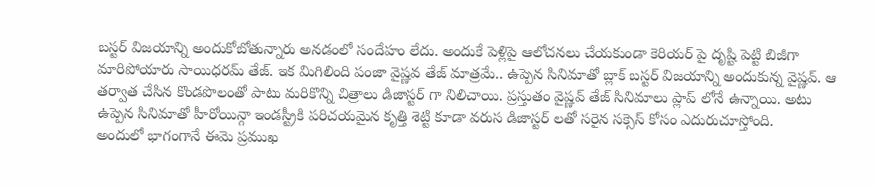బస్టర్ విజయాన్ని అందుకోబోతున్నారు అనడంలో సందేహం లేదు. అందుకే పెళ్లిపై ఆలోచనలు చేయకుండా కెరియర్ పై దృష్టి పెట్టి బిజీగా మారిపోయారు సాయిధరమ్ తేజ్. ఇక మిగిలింది పంజా వైష్ణవ తేజ్ మాత్రమే.. ఉప్పెన సినిమాతో బ్లాక్ బస్టర్ విజయాన్ని అందుకున్న వైష్ణవ్. ఆ తర్వాత చేసిన కొండపొలంతో పాటు మరికొన్ని చిత్రాలు డిజాస్టర్ గా నిలిచాయి. ప్రస్తుతం వైష్ణవ్ తేజ్ సినిమాలు ప్లాప్ లోనే ఉన్నాయి. అటు ఉప్పెన సినిమాతో హీరోయిన్గా ఇండస్ట్రీకి పరిచయమైన కృత్తి శెట్టి కూడా వరుస డిజాస్టర్ లతో సరైన సక్సెస్ కోసం ఎదురుచూస్తోంది.
అందులో భాగంగానే ఈమె ప్రముఖ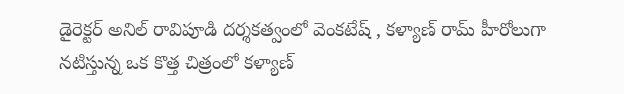డైరెక్టర్ అనిల్ రావిపూడి దర్శకత్వంలో వెంకటేష్ , కళ్యాణ్ రామ్ హీరోలుగా నటిస్తున్న ఒక కొత్త చిత్రంలో కళ్యాణ్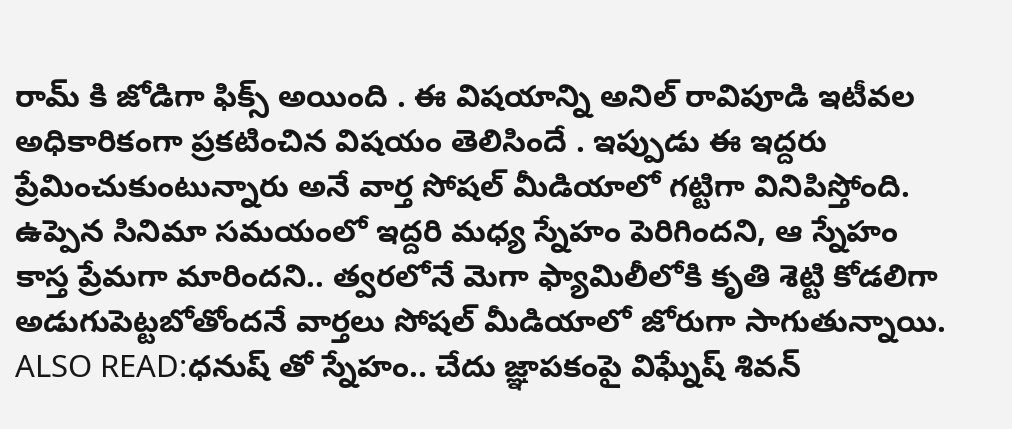రామ్ కి జోడిగా ఫిక్స్ అయింది . ఈ విషయాన్ని అనిల్ రావిపూడి ఇటీవల అధికారికంగా ప్రకటించిన విషయం తెలిసిందే . ఇప్పుడు ఈ ఇద్దరు ప్రేమించుకుంటున్నారు అనే వార్త సోషల్ మీడియాలో గట్టిగా వినిపిస్తోంది. ఉప్పెన సినిమా సమయంలో ఇద్దరి మధ్య స్నేహం పెరిగిందని, ఆ స్నేహం కాస్త ప్రేమగా మారిందని.. త్వరలోనే మెగా ఫ్యామిలీలోకి కృతి శెట్టి కోడలిగా అడుగుపెట్టబోతోందనే వార్తలు సోషల్ మీడియాలో జోరుగా సాగుతున్నాయి.
ALSO READ:ధనుష్ తో స్నేహం.. చేదు జ్ఞాపకంపై విఘ్నేష్ శివన్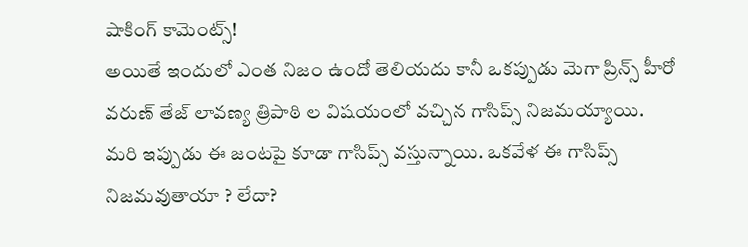షాకింగ్ కామెంట్స్!
అయితే ఇందులో ఎంత నిజం ఉందో తెలియదు కానీ ఒకప్పుడు మెగా ప్రిన్స్ హీరో వరుణ్ తేజ్ లావణ్య త్రిపాఠి ల విషయంలో వచ్చిన గాసిప్స్ నిజమయ్యాయి. మరి ఇప్పుడు ఈ జంటపై కూడా గాసిప్స్ వస్తున్నాయి. ఒకవేళ ఈ గాసిప్స్ నిజమవుతాయా ? లేదా?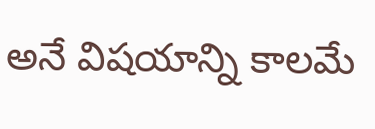అనే విషయాన్ని కాలమే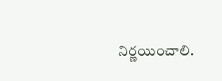నిర్ణయించాలి.